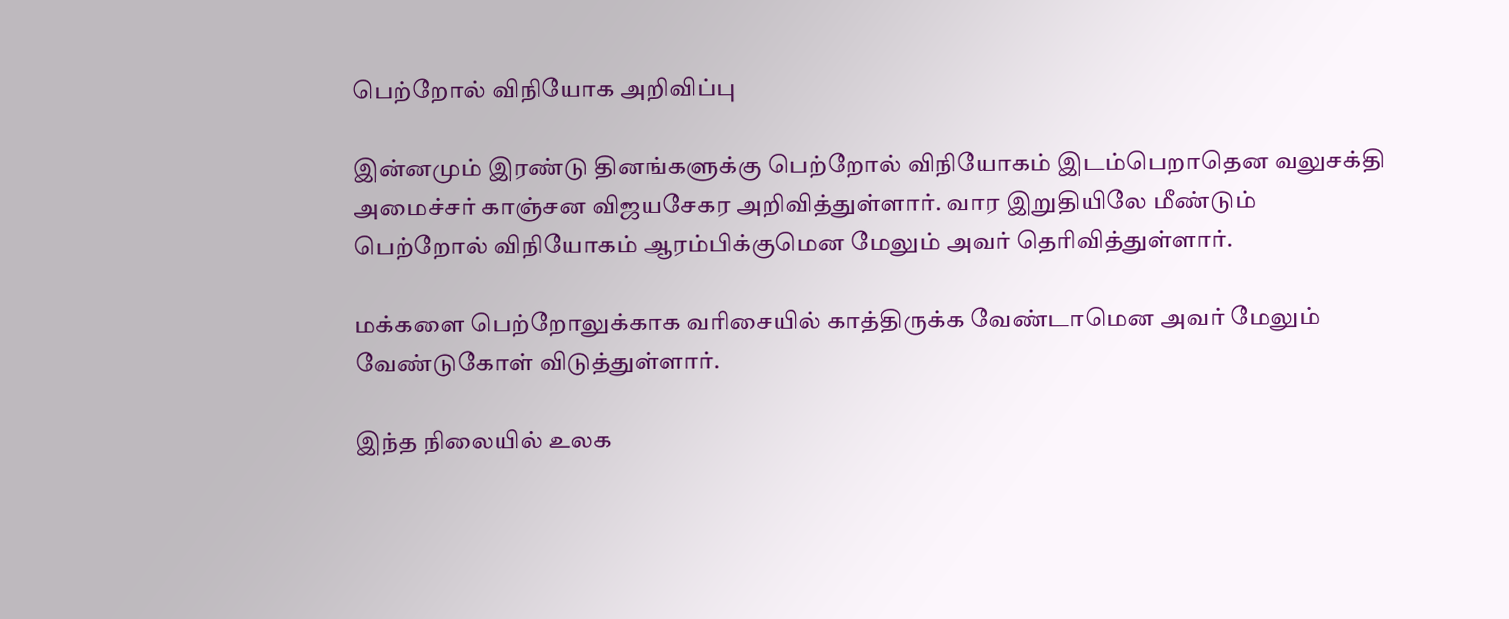பெற்றோல் விநியோக அறிவிப்பு

இன்னமும் இரண்டு தினங்களுக்கு பெற்றோல் விநியோகம் இடம்பெறாதென வலுசக்தி அமைச்சர் காஞ்சன விஜயசேகர அறிவித்துள்ளார். வார இறுதியிலே மீண்டும் பெற்றோல் விநியோகம் ஆரம்பிக்குமென மேலும் அவர் தெரிவித்துள்ளார்.

மக்களை பெற்றோலுக்காக வரிசையில் காத்திருக்க வேண்டாமென அவர் மேலும் வேண்டுகோள் விடுத்துள்ளார்.

இந்த நிலையில் உலக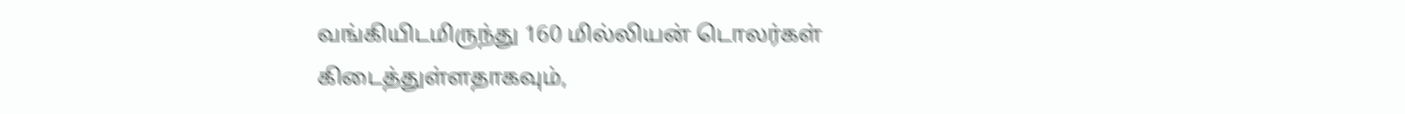வங்கியிடமிருந்து 160 மில்லியன் டொலர்கள் கிடைத்துள்ளதாகவும்,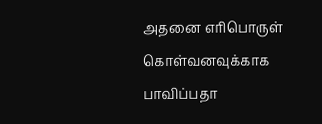அதனை எரிபொருள் கொள்வனவுக்காக பாவிப்பதா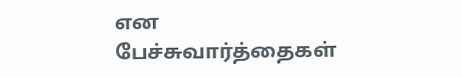என பேச்சுவார்த்தைகள்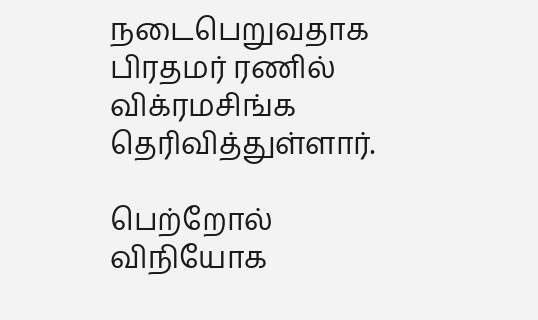நடைபெறுவதாக பிரதமர் ரணில் விக்ரமசிங்க தெரிவித்துள்ளார்.

பெற்றோல் விநியோக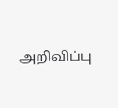அறிவிப்பு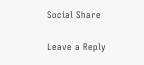Social Share

Leave a Reply